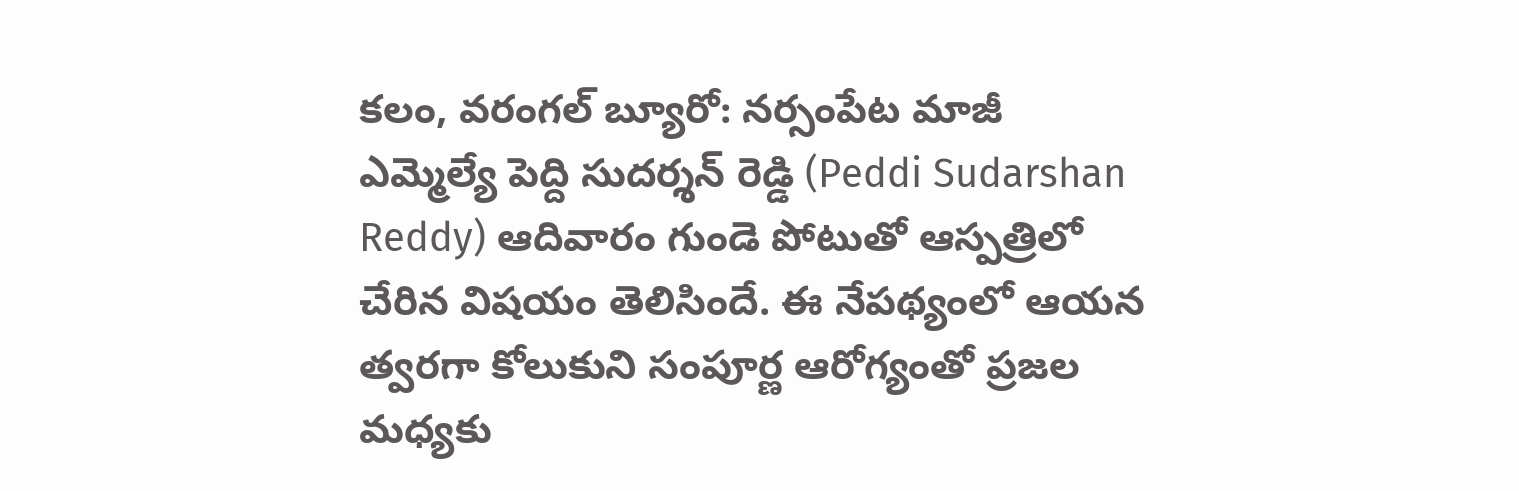కలం, వరంగల్ బ్యూరో: నర్సంపేట మాజీ ఎమ్మెల్యే పెద్ది సుదర్శన్ రెడ్డి (Peddi Sudarshan Reddy) ఆదివారం గుండె పోటుతో ఆస్పత్రిలో చేరిన విషయం తెలిసిందే. ఈ నేపథ్యంలో ఆయన త్వరగా కోలుకుని సంపూర్ణ ఆరోగ్యంతో ప్రజల మధ్యకు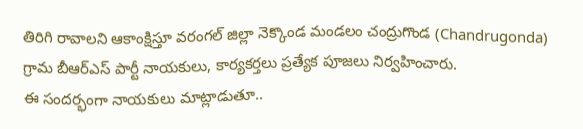తిరిగి రావాలని ఆకాంక్షిస్తూ వరంగల్ జిల్లా నెక్కొండ మండలం చంద్రుగొండ (Chandrugonda) గ్రామ బీఆర్ఎస్ పార్టీ నాయకులు, కార్యకర్తలు ప్రత్యేక పూజలు నిర్వహించారు.
ఈ సందర్భంగా నాయకులు మాట్లాడుతూ..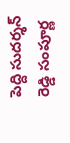పెద్ది సుదర్శన్ రెడ్డి సంపూర్ణ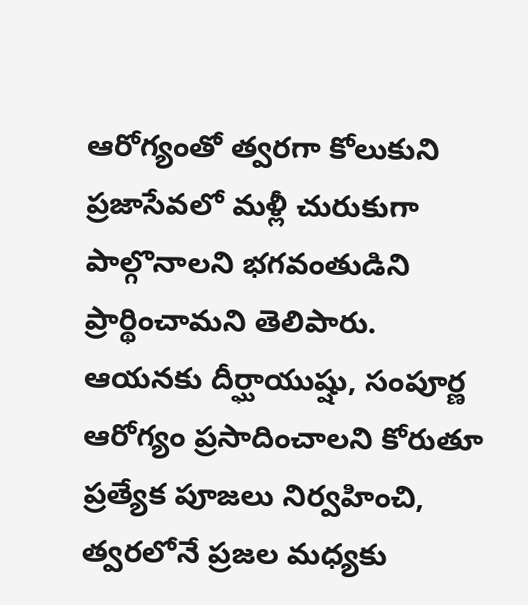ఆరోగ్యంతో త్వరగా కోలుకుని ప్రజాసేవలో మళ్లీ చురుకుగా పాల్గొనాలని భగవంతుడిని ప్రార్థించామని తెలిపారు. ఆయనకు దీర్ఘాయుష్షు, సంపూర్ణ ఆరోగ్యం ప్రసాదించాలని కోరుతూ ప్రత్యేక పూజలు నిర్వహించి, త్వరలోనే ప్రజల మధ్యకు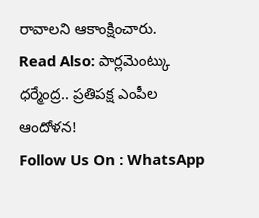రావాలని ఆకాంక్షించారు.
Read Also: పార్లమెంట్కు ధర్మేంద్ర.. ప్రతిపక్ష ఎంపీల ఆందోళన!
Follow Us On : WhatsApp